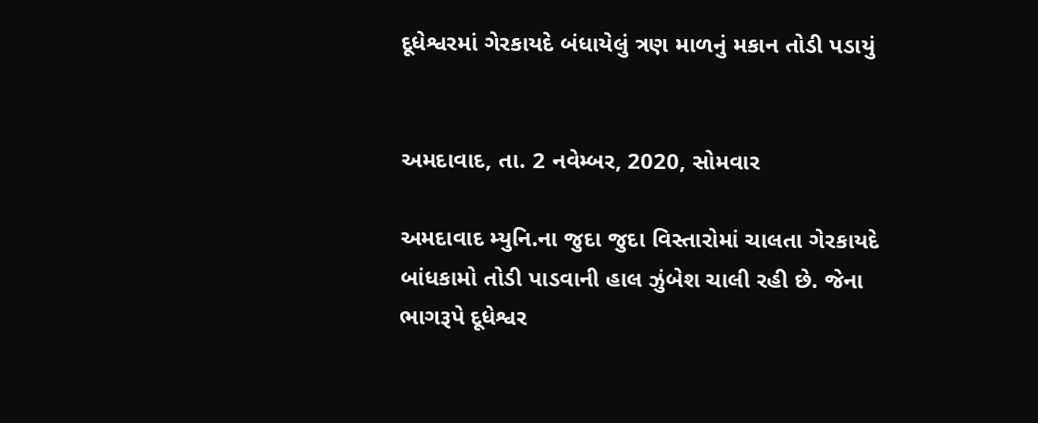દૂધેશ્વરમાં ગેરકાયદે બંધાયેલું ત્રણ માળનું મકાન તોડી પડાયું


અમદાવાદ, તા. 2 નવેમ્બર, 2020, સોમવાર

અમદાવાદ મ્યુનિ.ના જુદા જુદા વિસ્તારોમાં ચાલતા ગેરકાયદે બાંધકામો તોડી પાડવાની હાલ ઝુંબેશ ચાલી રહી છે. જેના ભાગરૂપે દૂધેશ્વર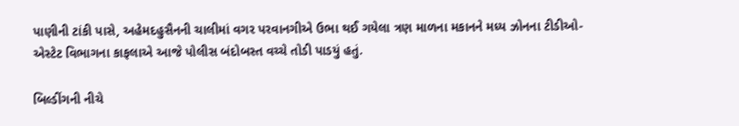પાણીની ટાંકી પાસે, અહેમદહુસૈનની ચાલીમાં વગર પરવાનગીએ ઉભા થઈ ગયેલા ત્રણ માળના મકાનને મધ્ય ઝોનના ટીડીઓ- એસ્ટેટ વિભાગના કાફલાએ આજે પોલીસ બંદોબસ્ત વચ્ચે તોડી પાડયું હતું.

બિલ્ડીંગની નીચે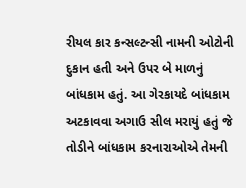રીયલ કાર કન્સલ્ટન્સી નામની ઓટોની દુકાન હતી અને ઉપર બે માળનું બાંધકામ હતું. આ ગેરકાયદે બાંધકામ અટકાવવા અગાઉ સીલ મરાયું હતું જે તોડીને બાંધકામ કરનારાઓએ તેમની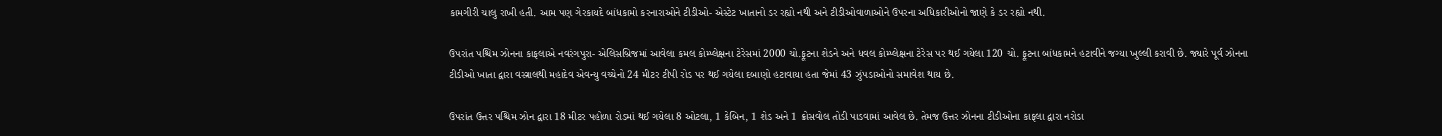કામગીરી ચાલુ રાખી હતી. આમ પણ ગેરકાયદે બાંધકામો કરનારાઓને ટીડીઓ- એસ્ટેટ ખાતાનો ડર રહ્યો નથી અને ટીડીઓવાળાઓને ઉપરના અધિકારીઓનો જાણે કે ડર રહ્યો નથી.

ઉપરાંત પશ્ચિમ ઝોનના કાફલાએ નવરંગપુરા- એલિસબ્રિજમાં આવેલા કમલ કોમ્પ્લેક્ષના ટેરેસમાં 2000 ચો.ફૂટના શેડને અને ધવલ કોમ્પ્લેક્ષના ટેરેસ પર થઈ ગયેલા 120 ચો. ફૂટના બાંધકામને હટાવીને જગ્યા ખુલ્લી કરાવી છે. જ્યારે પૂર્વ ઝોનના ટીડીઓ ખાતા દ્વારા વસ્ત્રાલથી મહાદેવ એવન્યુ વચ્ચેનો 24 મીટર ટીપી રોડ પર થઈ ગયેલા દબાણો હટાવાયા હતા જેમાં 43 ઝુંપડાઓનો સમાવેશ થાય છે.

ઉપરાંત ઉત્તર પશ્ચિમ ઝોન દ્વારા 18 મીટર પહોળા રોડમાં થઈ ગયેલા 8 ઓટલા, 1 કેબિન, 1 શેડ અને 1 ક્રોસવોલ તોડી પાડવામાં આવેલ છે. તેમજ ઉત્તર ઝોનના ટીડીઓના કાફલા દ્વારા નરોડા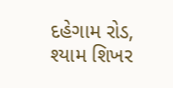દહેગામ રોડ, શ્યામ શિખર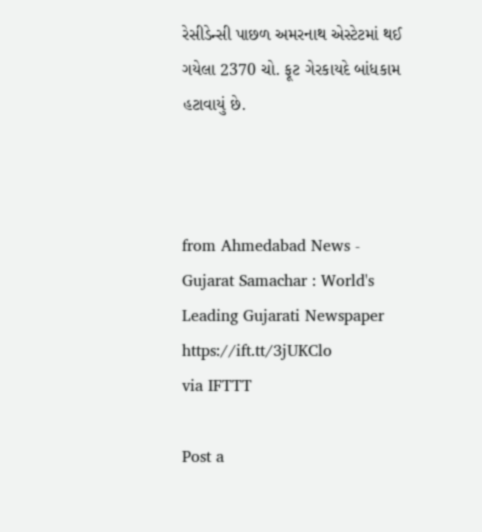રેસીડેન્સી પાછળ અમરનાથ એસ્ટેટમાં થઈ ગયેલા 2370 ચો. ફૂટ ગેરકાયદે બાંધકામ હટાવાયું છે.



from Ahmedabad News - Gujarat Samachar : World's Leading Gujarati Newspaper https://ift.tt/3jUKClo
via IFTTT

Post a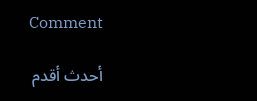Comment

أحدث أقدم